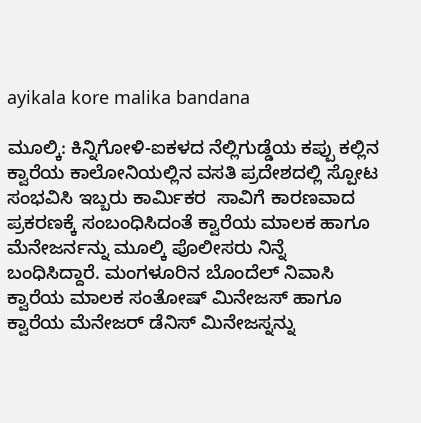ayikala kore malika bandana

ಮೂಲ್ಕಿ: ಕಿನ್ನಿಗೋಳಿ-ಐಕಳದ ನೆಲ್ಲಿಗುಡ್ಡೆಯ ಕಪ್ಪು ಕಲ್ಲಿನ ಕ್ವಾರೆಯ ಕಾಲೋನಿಯಲ್ಲಿನ ವಸತಿ ಪ್ರದೇಶದಲ್ಲಿ ಸ್ಪೋಟ ಸಂಭವಿಸಿ ಇಬ್ಬರು ಕಾರ್ಮಿಕರ  ಸಾವಿಗೆ ಕಾರಣವಾದ ಪ್ರಕರಣಕ್ಕೆ ಸಂಬಂಧಿಸಿದಂತೆ ಕ್ವಾರೆಯ ಮಾಲಕ ಹಾಗೂ ಮೆನೇಜರ್ನನ್ನು ಮೂಲ್ಕಿ ಪೊಲೀಸರು ನಿನ್ನೆ ಬಂಧಿಸಿದ್ದಾರೆ. ಮಂಗಳೂರಿನ ಬೊಂದೆಲ್ ನಿವಾಸಿ ಕ್ವಾರೆಯ ಮಾಲಕ ಸಂತೋಷ್ ಮಿನೇಜಸ್ ಹಾಗೂ ಕ್ವಾರೆಯ ಮೆನೇಜರ್ ಡೆನಿಸ್ ಮಿನೇಜಸ್ನನ್ನು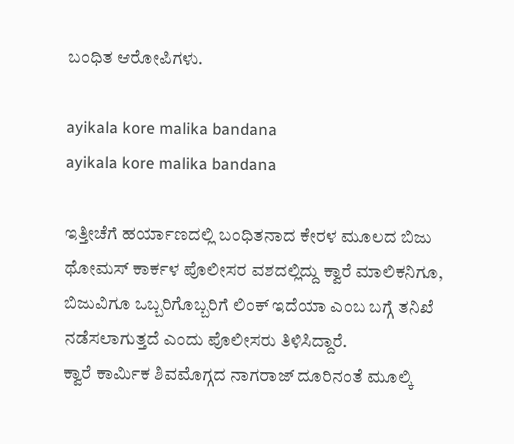ಬಂಧಿತ ಆರೋಪಿಗಳು.

ayikala kore malika bandana
ayikala kore malika bandana

ಇತ್ತೀಚೆಗೆ ಹರ್ಯಾಣದಲ್ಲಿ ಬಂಧಿತನಾದ ಕೇರಳ ಮೂಲದ ಬಿಜು ಥೋಮಸ್ ಕಾರ್ಕಳ ಪೊಲೀಸರ ವಶದಲ್ಲಿದ್ದು ಕ್ವಾರೆ ಮಾಲಿಕನಿಗೂ, ಬಿಜುವಿಗೂ ಒಬ್ಬರಿಗೊಬ್ಬರಿಗೆ ಲಿಂಕ್ ಇದೆಯಾ ಎಂಬ ಬಗ್ಗೆ ತನಿಖೆ ನಡೆಸಲಾಗುತ್ತದೆ ಎಂದು ಪೊಲೀಸರು ತಿಳಿಸಿದ್ದಾರೆ.
ಕ್ವಾರೆ ಕಾರ್ಮಿಕ ಶಿವಮೊಗ್ಗದ ನಾಗರಾಜ್ ದೂರಿನಂತೆ ಮೂಲ್ಕಿ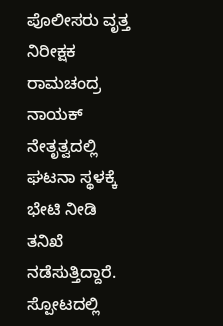ಪೊಲೀಸರು ವೃತ್ತ ನಿರೀಕ್ಷಕ ರಾಮಚಂದ್ರ ನಾಯಕ್ ನೇತೃತ್ವದಲ್ಲಿ ಘಟನಾ ಸ್ಥಳಕ್ಕೆ ಭೇಟಿ ನೀಡಿ ತನಿಖೆ ನಡೆಸುತ್ತಿದ್ದಾರೆ.
ಸ್ಪೋಟದಲ್ಲಿ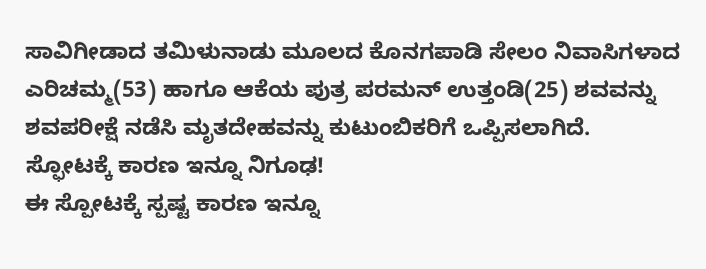ಸಾವಿಗೀಡಾದ ತಮಿಳುನಾಡು ಮೂಲದ ಕೊನಗಪಾಡಿ ಸೇಲಂ ನಿವಾಸಿಗಳಾದ ಎರಿಚಮ್ಮ(53) ಹಾಗೂ ಆಕೆಯ ಪುತ್ರ ಪರಮನ್ ಉತ್ತಂಡಿ(25) ಶವವನ್ನು ಶವಪರೀಕ್ಷೆ ನಡೆಸಿ ಮೃತದೇಹವನ್ನು ಕುಟುಂಬಿಕರಿಗೆ ಒಪ್ಪಿಸಲಾಗಿದೆ.
ಸ್ಫೋಟಕ್ಕೆ ಕಾರಣ ಇನ್ನೂ ನಿಗೂಢ!
ಈ ಸ್ಪೋಟಕ್ಕೆ ಸ್ಪಷ್ಟ ಕಾರಣ ಇನ್ನೂ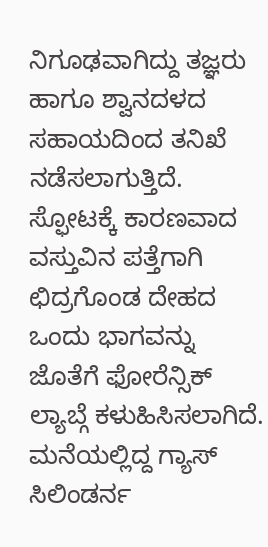ನಿಗೂಢವಾಗಿದ್ದು ತಜ್ಞರು ಹಾಗೂ ಶ್ವಾನದಳದ ಸಹಾಯದಿಂದ ತನಿಖೆ ನಡೆಸಲಾಗುತ್ತಿದೆ. ಸ್ಫೋಟಕ್ಕೆ ಕಾರಣವಾದ ವಸ್ತುವಿನ ಪತ್ತೆಗಾಗಿ ಛಿದ್ರಗೊಂಡ ದೇಹದ ಒಂದು ಭಾಗವನ್ನು ಜೊತೆಗೆ ಫೋರೆನ್ಸಿಕ್ ಲ್ಯಾಬ್ಗೆ ಕಳುಹಿಸಿಸಲಾಗಿದೆ. ಮನೆಯಲ್ಲಿದ್ದ ಗ್ಯಾಸ್ ಸಿಲಿಂಡರ್ನ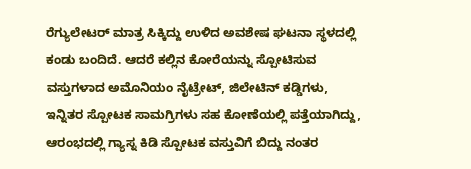ರೆಗ್ಯುಲೇಟರ್ ಮಾತ್ರ ಸಿಕ್ಕಿದ್ದು ಉಳಿದ ಅವಶೇಷ ಘಟನಾ ಸ್ಥಳದಲ್ಲಿ ಕಂಡು ಬಂದಿದೆ. ಆದರೆ ಕಲ್ಲಿನ ಕೋರೆಯನ್ನು ಸ್ಪೋಟಿಸುವ ವಸ್ತುಗಳಾದ ಅಮೊನಿಯಂ ನೈಟ್ರೇಟ್, ಜಿಲೇಟಿನ್ ಕಡ್ಡಿಗಳು, ಇನ್ನಿತರ ಸ್ಪೋಟಕ ಸಾಮಗ್ರಿಗಳು ಸಹ ಕೋಣೆಯಲ್ಲಿ ಪತ್ತೆಯಾಗಿದ್ದು, ಆರಂಭದಲ್ಲಿ ಗ್ಯಾಸ್ನ ಕಿಡಿ ಸ್ಪೋಟಕ ವಸ್ತುವಿಗೆ ಬಿದ್ದು ನಂತರ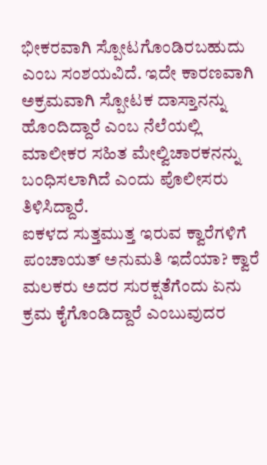ಭೀಕರವಾಗಿ ಸ್ಪೋಟಗೊಂಡಿರಬಹುದು ಎಂಬ ಸಂಶಯವಿದೆ. ಇದೇ ಕಾರಣವಾಗಿ ಅಕ್ರಮವಾಗಿ ಸ್ಪೋಟಕ ದಾಸ್ತಾನನ್ನು ಹೊಂದಿದ್ದಾರೆ ಎಂಬ ನೆಲೆಯಲ್ಲಿ ಮಾಲೀಕರ ಸಹಿತ ಮೇಲ್ವಿಚಾರಕನನ್ನು ಬಂಧಿಸಲಾಗಿದೆ ಎಂದು ಪೊಲೀಸರು ತಿಳಿಸಿದ್ದಾರೆ.
ಐಕಳದ ಸುತ್ತಮುತ್ತ ಇರುವ ಕ್ವಾರೆಗಳಿಗೆ ಪಂಚಾಯತ್ ಅನುಮತಿ ಇದೆಯಾ? ಕ್ವಾರೆ ಮಲಕರು ಅದರ ಸುರಕ್ಷತೆಗೆಂದು ಏನು ಕ್ರಮ ಕೈಗೊಂಡಿದ್ದಾರೆ ಎಂಬುವುದರ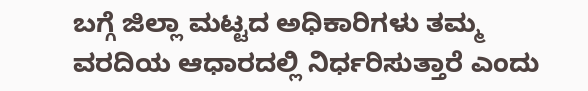ಬಗ್ಗೆ ಜಿಲ್ಲಾ ಮಟ್ಟದ ಅಧಿಕಾರಿಗಳು ತಮ್ಮ ವರದಿಯ ಆಧಾರದಲ್ಲಿ ನಿರ್ಧರಿಸುತ್ತಾರೆ ಎಂದು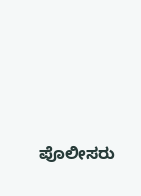ಪೊಲೀಸರು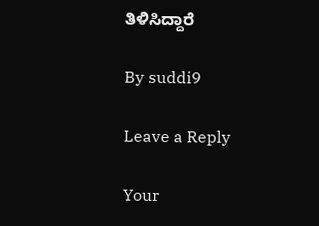ತಿಳಿಸಿದ್ದಾರೆ

By suddi9

Leave a Reply

Your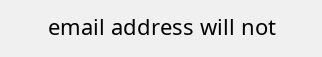email address will not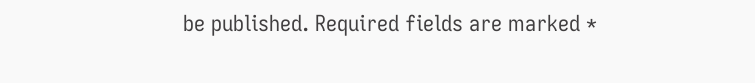be published. Required fields are marked *